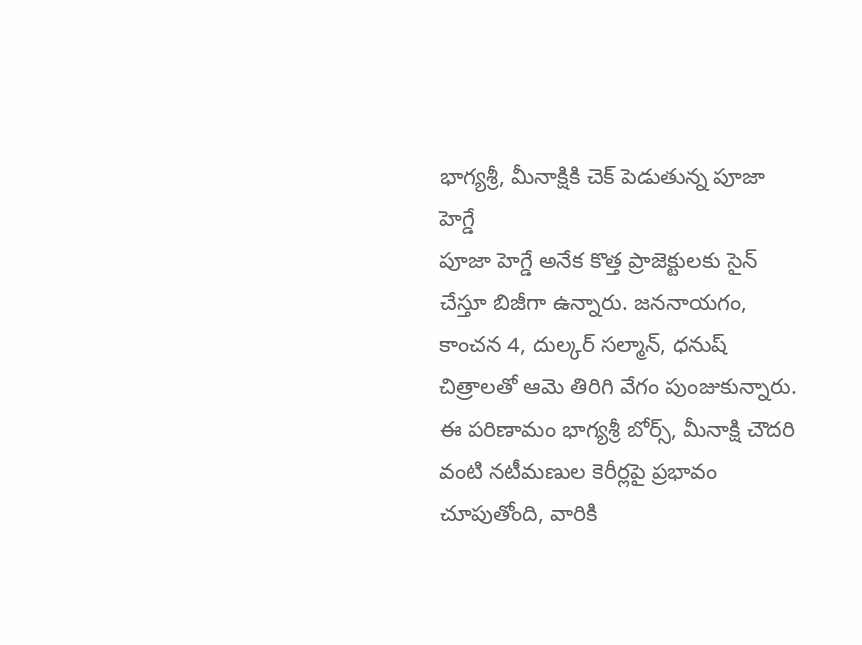భాగ్యశ్రీ, మీనాక్షికి చెక్ పెడుతున్న పూజా హెగ్డే
పూజా హెగ్డే అనేక కొత్త ప్రాజెక్టులకు సైన్ చేస్తూ బిజీగా ఉన్నారు. జననాయగం, కాంచన 4, దుల్కర్ సల్మాన్, ధనుష్ చిత్రాలతో ఆమె తిరిగి వేగం పుంజుకున్నారు. ఈ పరిణామం భాగ్యశ్రీ బోర్స్, మీనాక్షి చౌదరి వంటి నటీమణుల కెరీర్లపై ప్రభావం చూపుతోంది, వారికి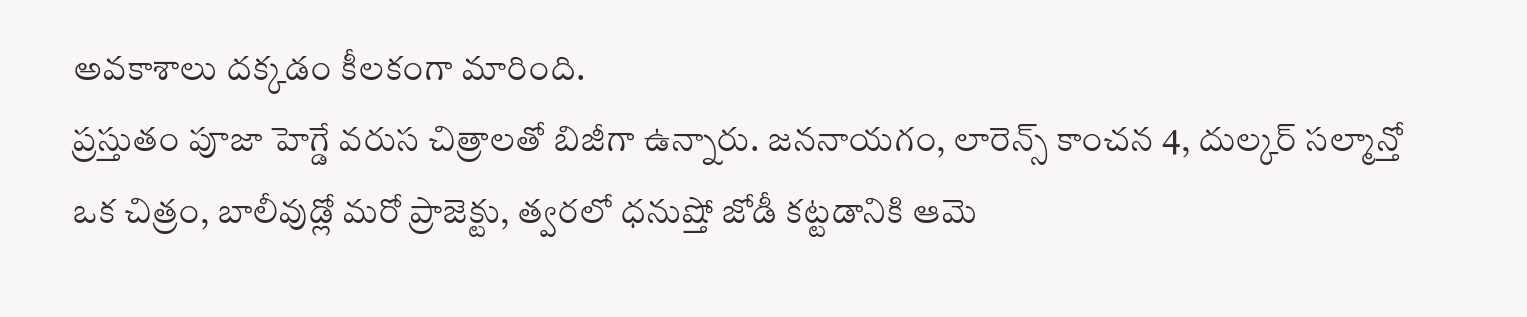అవకాశాలు దక్కడం కీలకంగా మారింది.
ప్రస్తుతం పూజా హెగ్డే వరుస చిత్రాలతో బిజీగా ఉన్నారు. జననాయగం, లారెన్స్ కాంచన 4, దుల్కర్ సల్మాన్తో ఒక చిత్రం, బాలీవుడ్లో మరో ప్రాజెక్టు, త్వరలో ధనుష్తో జోడీ కట్టడానికి ఆమె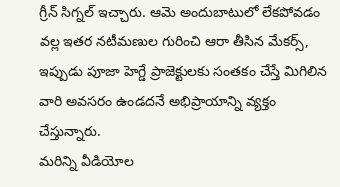గ్రీన్ సిగ్నల్ ఇచ్చారు. ఆమె అందుబాటులో లేకపోవడం వల్ల ఇతర నటీమణుల గురించి ఆరా తీసిన మేకర్స్, ఇప్పుడు పూజా హెగ్డే ప్రాజెక్టులకు సంతకం చేస్తే మిగిలిన వారి అవసరం ఉండదనే అభిప్రాయాన్ని వ్యక్తం చేస్తున్నారు.
మరిన్ని వీడియోల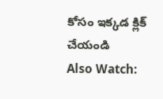కోసం ఇక్కడ క్లిక్ చేయండి
Also Watch: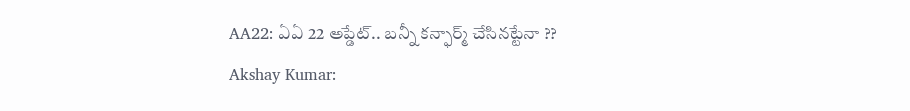AA22: ఏఏ 22 అప్డేట్.. బన్నీ కన్ఫార్మ్ చేసినట్టేనా ??
Akshay Kumar: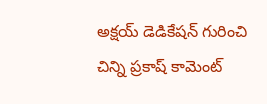అక్షయ్ డెడికేషన్ గురించి చిన్ని ప్రకాష్ కామెంట్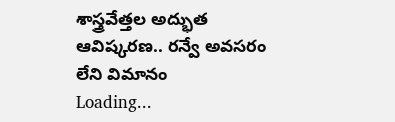శాస్త్రవేత్తల అద్భుత ఆవిష్కరణ.. రన్వే అవసరం లేని విమానం
Loading...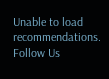Unable to load recommendations.
Follow Us